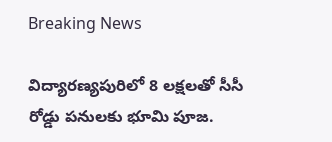Breaking News

విద్యారణ్యపురిలో 8 లక్షలతో సీసీ రోడ్డు పనులకు భూమి పూజ.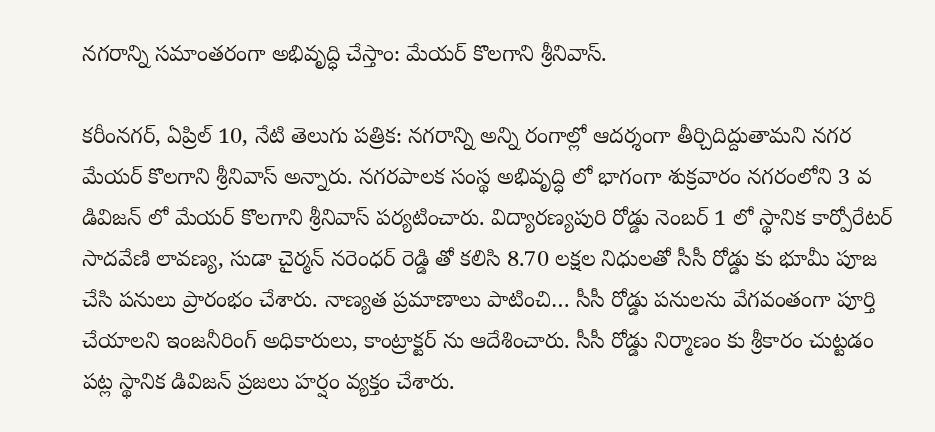నగరాన్ని సమాంతరంగా అభివృద్ధి చేస్తాం: మేయర్ కొలగాని శ్రీనివాస్.

కరీంనగర్, ఏప్రిల్ 10, నేటి తెలుగు పత్రిక: నగరాన్ని అన్ని రంగాల్లో ఆదర్శంగా తీర్చిదిద్దుతామని నగర మేయర్ కొలగాని శ్రీనివాస్ అన్నారు. నగరపాలక సంస్థ అభివృద్ధి లో భాగంగా శుక్రవారం నగరంలోని 3 వ డివిజన్ లో మేయర్ కొలగాని శ్రీనివాస్ పర్యటించారు. విద్యారణ్యపురి రోడ్డు నెంబర్ 1 లో స్థానిక కార్పోరేటర్ సాదవేణి లావణ్య, సుడా చైర్మన్ నరెంధర్ రెడ్డి తో కలిసి 8.70 లక్షల నిధులతో సీసీ రోడ్డు కు భూమీ పూజ చేసి పనులు ప్రారంభం చేశారు. నాణ్యత ప్రమాణాలు పాటించి… సీసీ రోడ్డు పనులను వేగవంతంగా పూర్తి చేయాలని ఇంజనీరింగ్ అధికారులు, కాంట్రాక్టర్ ను ఆదేశించారు. సీసీ రోడ్డు నిర్మాణం కు శ్రీకారం చుట్టడం పట్ల స్థానిక డివిజన్ ప్రజలు హర్షం వ్యక్తం చేశారు.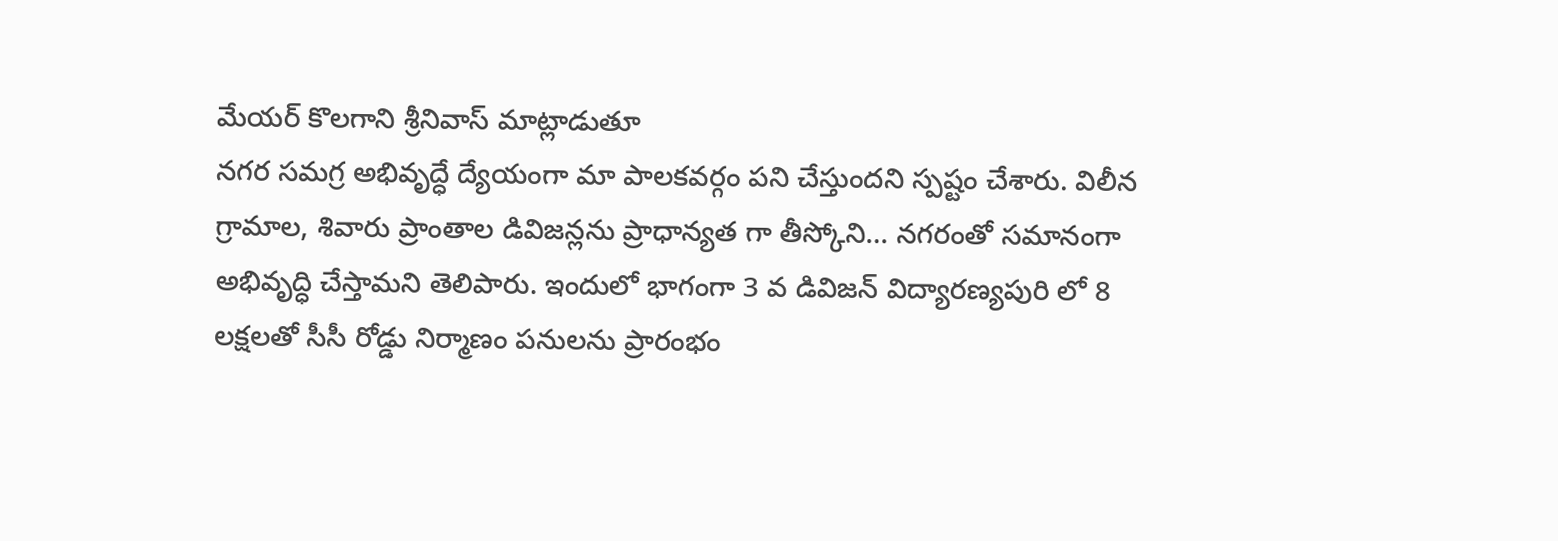మేయర్ కొలగాని శ్రీనివాస్ మాట్లాడుతూ
నగర సమగ్ర అభివృద్ధే ద్యేయంగా మా పాలకవర్గం పని చేస్తుందని స్పష్టం చేశారు. విలీన గ్రామాల, శివారు ప్రాంతాల డివిజన్లను ప్రాధాన్యత గా తీస్కోని… నగరంతో సమానంగా అభివృద్ధి చేస్తామని తెలిపారు. ఇందులో భాగంగా 3 వ డివిజన్ విద్యారణ్యపురి లో 8 లక్షలతో సీసీ రోడ్డు నిర్మాణం పనులను ప్రారంభం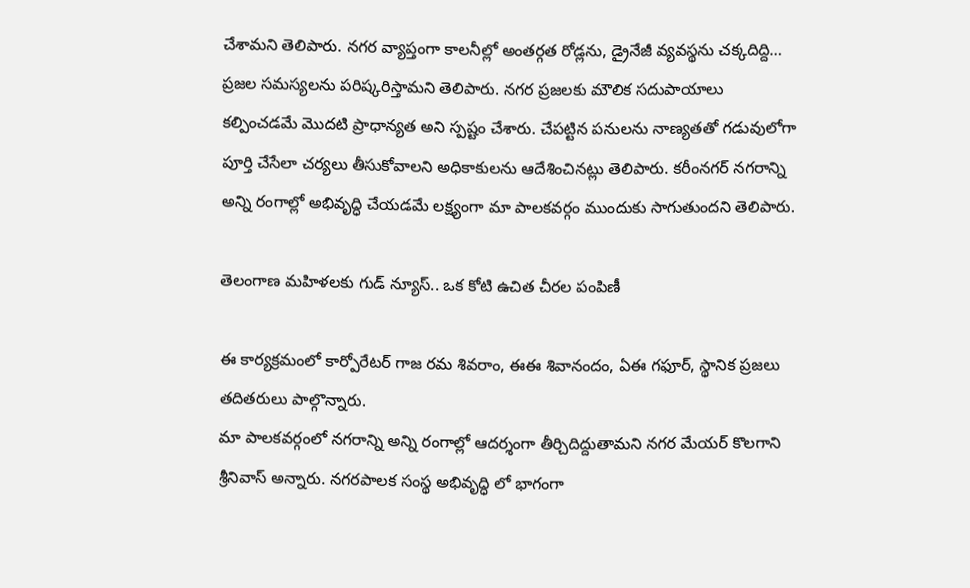చేశామని తెలిపారు. నగర వ్యాప్తంగా కాలనీల్లో అంతర్గత రోడ్లను, డ్రైనేజీ వ్యవస్థను చక్కదిద్ది… ప్రజల సమస్యలను పరిష్కరిస్తామని తెలిపారు. నగర ప్రజలకు మౌలిక సదుపాయాలు కల్పించడమే మొదటి ప్రాధాన్యత అని స్పష్టం చేశారు. చేపట్టిన పనులను నాణ్యతతో గడువులోగా పూర్తి చేసేలా చర్యలు తీసుకోవాలని అధికాకులను ఆదేశించినట్లు తెలిపారు. కరీంనగర్ నగరాన్ని అన్ని రంగాల్లో అభివృద్ధి చేయడమే లక్ష్యంగా మా పాలకవర్గం ముందుకు సాగుతుందని తెలిపారు.

తెలంగాణ మహిళలకు గుడ్ న్యూస్.. ఒక కోటి ఉచిత చీరల పంపిణీ

ఈ కార్యక్రమంలో కార్పోరేటర్ గాజ రమ శివరాం, ఈఈ శివానందం, ఏఈ గఫూర్, స్థానిక ప్రజలు తదితరులు పాల్గొన్నారు.
మా పాలకవర్గంలో నగరాన్ని అన్ని రంగాల్లో ఆదర్శంగా తీర్చిదిద్దుతామని నగర మేయర్ కొలగాని శ్రీనివాస్ అన్నారు. నగరపాలక సంస్థ అభివృద్ధి లో భాగంగా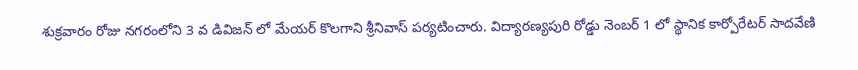శుక్రవారం రోజు నగరంలోని 3 వ డివిజన్ లో మేయర్ కొలగాని శ్రీనివాస్ పర్యటించారు. విద్యారణ్యపురి రోడ్డు నెంబర్ 1 లో స్థానిక కార్పోరేటర్ సాదవేణి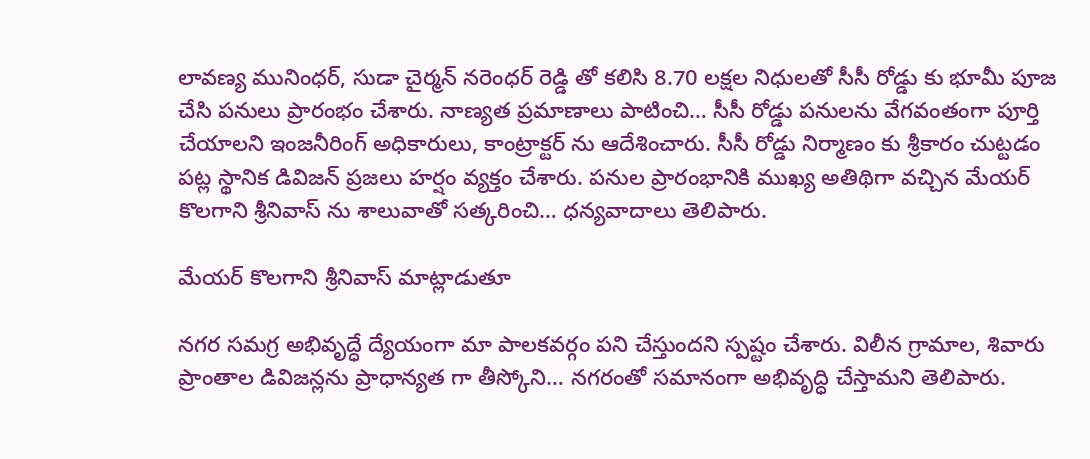లావణ్య మునింధర్, సుడా చైర్మన్ నరెంధర్ రెడ్డి తో కలిసి 8.70 లక్షల నిధులతో సీసీ రోడ్డు కు భూమీ పూజ చేసి పనులు ప్రారంభం చేశారు. నాణ్యత ప్రమాణాలు పాటించి… సీసీ రోడ్డు పనులను వేగవంతంగా పూర్తి చేయాలని ఇంజనీరింగ్ అధికారులు, కాంట్రాక్టర్ ను ఆదేశించారు. సీసీ రోడ్డు నిర్మాణం కు శ్రీకారం చుట్టడం పట్ల స్థానిక డివిజన్ ప్రజలు హర్షం వ్యక్తం చేశారు. పనుల ప్రారంభానికి ముఖ్య అతిథిగా వచ్చిన మేయర్ కొలగాని శ్రీనివాస్ ను శాలువాతో సత్కరించి… ధన్యవాదాలు తెలిపారు.

మేయర్ కొలగాని శ్రీనివాస్ మాట్లాడుతూ

నగర సమగ్ర అభివృద్ధే ద్యేయంగా మా పాలకవర్గం పని చేస్తుందని స్పష్టం చేశారు. విలీన గ్రామాల, శివారు ప్రాంతాల డివిజన్లను ప్రాధాన్యత గా తీస్కోని… నగరంతో సమానంగా అభివృద్ధి చేస్తామని తెలిపారు.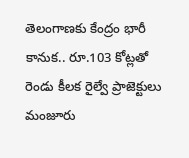తెలంగాణకు కేంద్రం భారీ కానుక.. రూ.103 కోట్లతో రెండు కీలక రైల్వే ప్రాజెక్టులు మంజూరు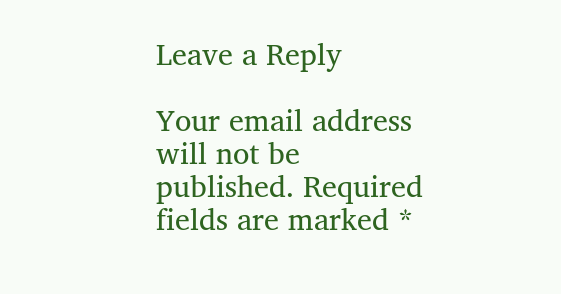Leave a Reply

Your email address will not be published. Required fields are marked *